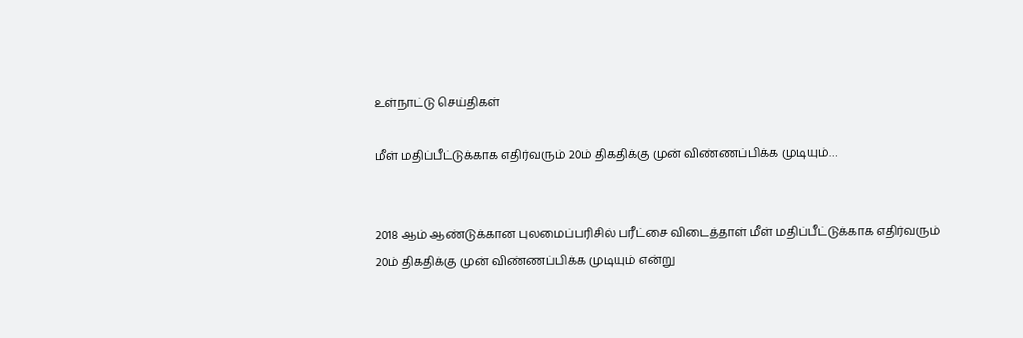உள்நாட்டு செய்திகள்

மீள் மதிப்பீட்டுக்காக எதிர்வரும் 20ம் திகதிக்கு முன் விண்ணப்பிக்க முடியும்…


2018 ஆம் ஆண்டுக்கான புலமைப்பரிசில் பரீட்சை விடைத்தாள் மீள் மதிப்பீட்டுக்காக எதிர்வரும் 20ம் திகதிக்கு முன் விண்ணப்பிக்க முடியும் என்று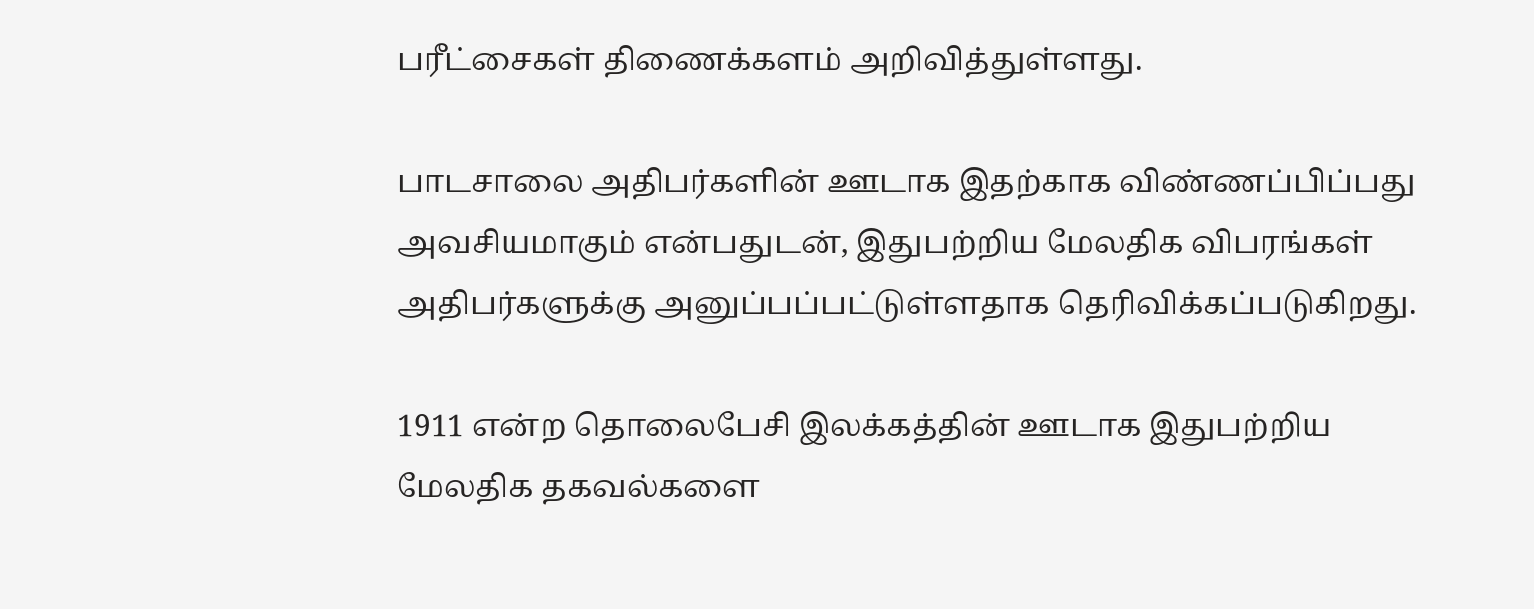பரீட்சைகள் திணைக்களம் அறிவித்துள்ளது.

பாடசாலை அதிபர்களின் ஊடாக இதற்காக விண்ணப்பிப்பது அவசியமாகும் என்பதுடன், இதுபற்றிய மேலதிக விபரங்கள் அதிபர்களுக்கு அனுப்பப்பட்டுள்ளதாக தெரிவிக்கப்படுகிறது.

1911 என்ற தொலைபேசி இலக்கத்தின் ஊடாக இதுபற்றிய மேலதிக தகவல்களை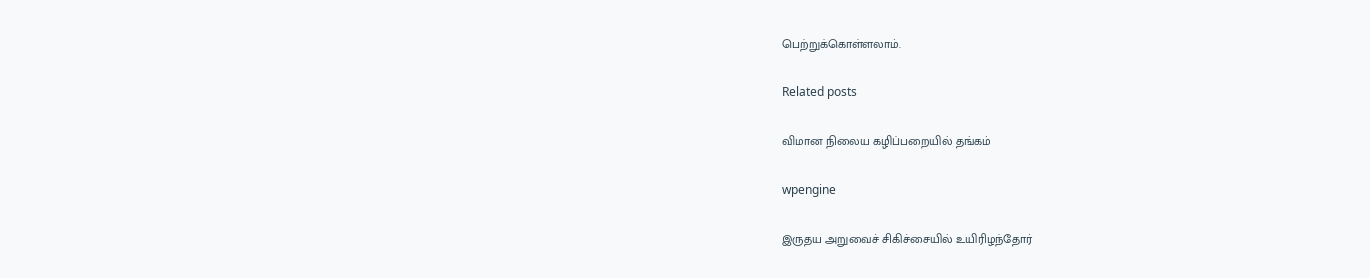பெற்றுக்கொள்ளலாம்.

Related posts

விமான நிலைய கழிப்பறையில் தங்கம்

wpengine

இருதய அறுவைச் சிகிச்சையில் உயிரிழந்தோர்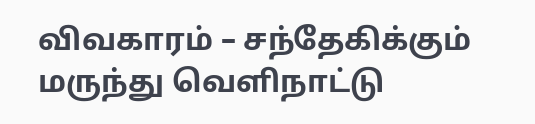விவகாரம் – சந்தேகிக்கும் மருந்து வெளிநாட்டு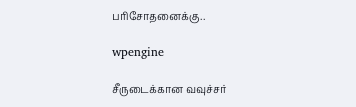பரிசோதனைக்கு..

wpengine

சீருடைக்கான வவுச்சர்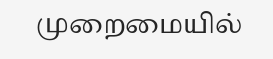முறைமையில்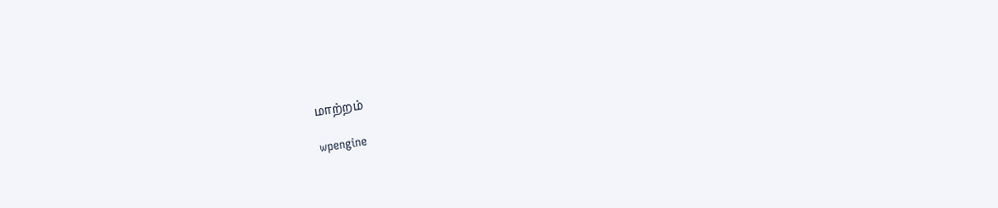மாற்றம்

wpengine